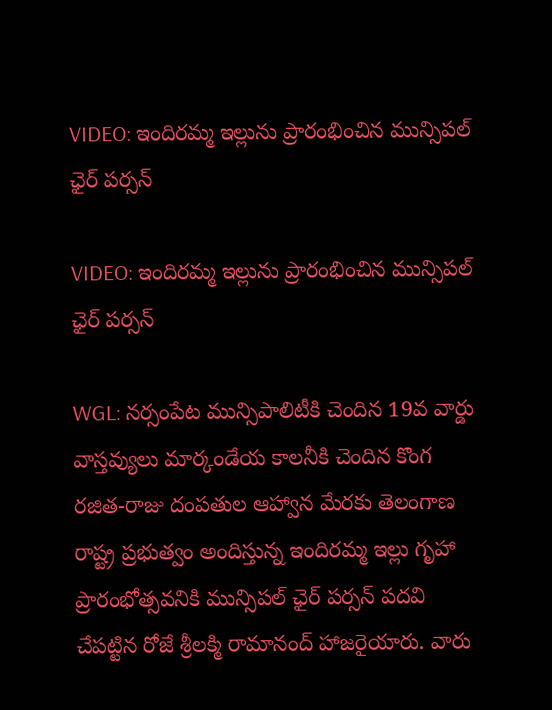VIDEO: ఇందిరమ్మ ఇల్లును ప్రారంభించిన మున్సిపల్ ఛైర్ పర్సన్

VIDEO: ఇందిరమ్మ ఇల్లును ప్రారంభించిన మున్సిపల్ ఛైర్ పర్సన్

WGL: నర్సంపేట మున్సిపాలిటీకి చెందిన 19వ వార్డు వాస్తవ్యులు మార్కండేయ కాలనీకి చెందిన కొంగ రజిత-రాజు దంపతుల ఆహ్వాన మేరకు తెలంగాణ రాష్ట్ర ప్రభుత్వం అందిస్తున్న ఇందిరమ్మ ఇల్లు గృహా ప్రారంభోత్సవనికి మున్సిపల్ ఛైర్ పర్సన్ పదవి చేపట్టిన రోజే శ్రీలక్మి రామానంద్ హాజరైయారు. వారు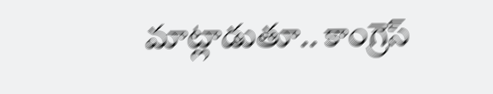మాట్లాడుతూ.. కాంగ్రెస్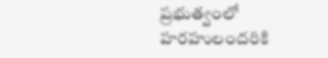ప్రభుత్వంలో హరహులందరికి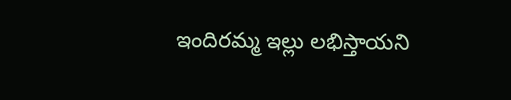ఇందిరమ్మ ఇల్లు లభిస్తాయని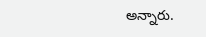అన్నారు.